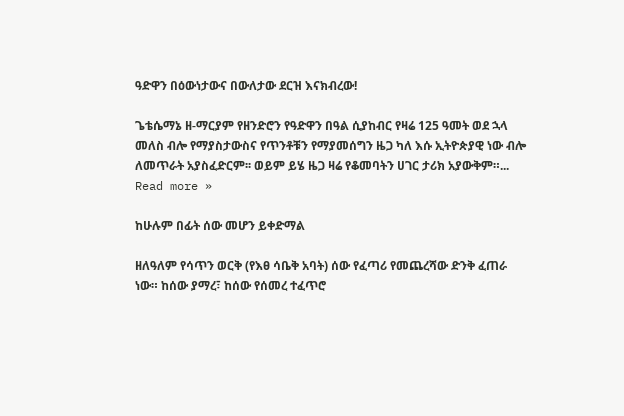ዓድዋን በዕውነታውና በውለታው ደርዝ እናክብረው!

ጌቴሴማኔ ዘ-ማርያም የዘንድሮን የዓድዋን በዓል ሲያከብር የዛሬ 125 ዓመት ወደ ኋላ መለስ ብሎ የማያስታውስና የጥንቶቹን የማያመሰግን ዜጋ ካለ እሱ ኢትዮጵያዊ ነው ብሎ ለመጥራት አያስፈድርም፡፡ ወይም ይሄ ዜጋ ዛሬ የቆመባትን ሀገር ታሪክ አያውቅም።... Read more »

ከሁሉም በፊት ሰው መሆን ይቀድማል

ዘለዓለም የሳጥን ወርቅ (የእፀ ሳቤቅ አባት) ሰው የፈጣሪ የመጨረሻው ድንቅ ፈጠራ ነው። ከሰው ያማረ፣ ከሰው የሰመረ ተፈጥሮ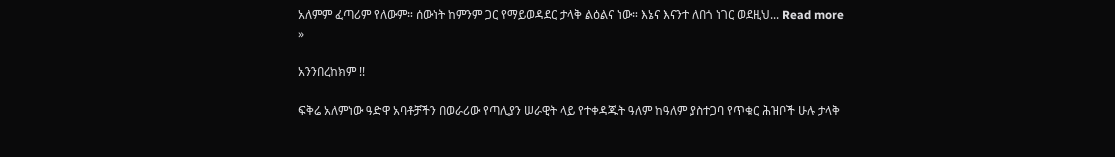አለምም ፈጣሪም የለውም። ሰውነት ከምንም ጋር የማይወዳደር ታላቅ ልዕልና ነው። እኔና እናንተ ለበጎ ነገር ወደዚህ... Read more »

አንንበረከክም !!

ፍቅሬ አለምነው ዓድዋ አባቶቻችን በወራሪው የጣሊያን ሠራዊት ላይ የተቀዳጁት ዓለም ከዓለም ያስተጋባ የጥቁር ሕዝቦች ሁሉ ታላቅ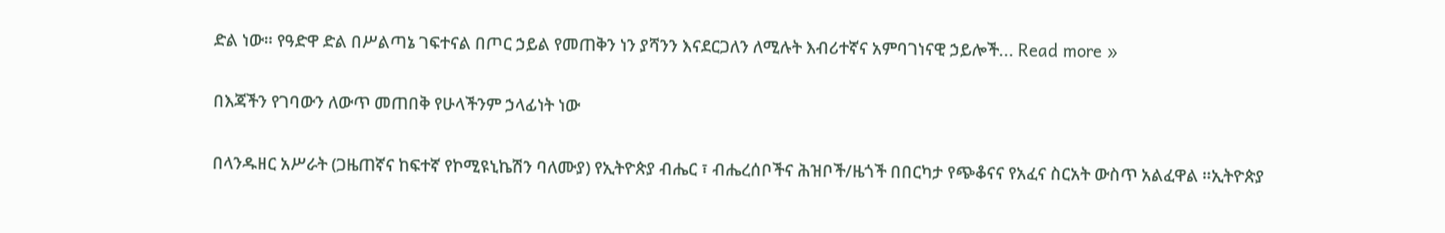ድል ነው። የዓድዋ ድል በሥልጣኔ ገፍተናል በጦር ኃይል የመጠቅን ነን ያሻንን እናደርጋለን ለሚሉት እብሪተኛና አምባገነናዊ ኃይሎች... Read more »

በእጃችን የገባውን ለውጥ መጠበቅ የሁላችንም ኃላፊነት ነው

በላንዱዘር አሥራት (ጋዜጠኛና ከፍተኛ የኮሚዩኒኬሽን ባለሙያ) የኢትዮጵያ ብሔር ፣ ብሔረሰቦችና ሕዝቦች/ዜጎች በበርካታ የጭቆናና የአፈና ስርአት ውስጥ አልፈዋል ።ኢትዮጵያ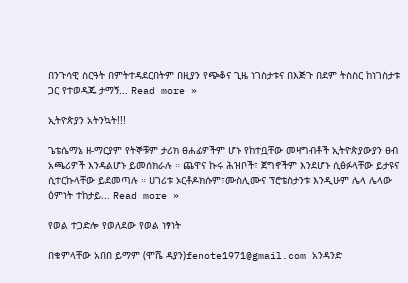በንጉሳዊ ስርዓት በምትተዳደርበትም በዚያን የጭቆና ጊዜ ነገስታቱና በእጅጉ በደም ትስስር ከነገስታቱ ጋር የተወዳጁ ታማኝ... Read more »

ኢትዮጵያን አትንኳት!!!

ጌቴሴማኔ ዘ-ማርያም የትኞቹም ታሪክ ፀሐፊዎችም ሆኑ የከተቧቸው መዛግብቶች ኢትዮጵያውያን ፀብ አጫሪዎች እንዳልሆኑ ይመሰክራሉ ። ጨዋና ኩሩ ሕዝቦች፣ ጀግኖችም እንደሆኑ ሲፅፉላቸው ይታዩና ሲተርኩላቸው ይደመጣሉ ። ሀገሪቱ ኦርቶዶክሱም፣ሙስሊሙና ፕሮቴስታንቱ እንዲሁም ሌላ ሌላው ዕምነት ተከታይ... Read more »

የወል ተጋድሎ የወለደው የወል ነፃነት

በቁምላቸው አበበ ይማም (ሞሼ ዳያን)fenote1971@gmail.com አንዳንድ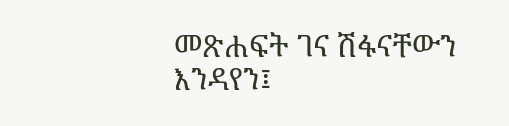መጽሐፍት ገና ሽፋናቸውን እንዳየን፤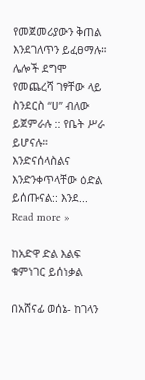የመጀመሪያውን ቅጠል እንደገለጥን ይፈፀማሉ። ሌሎች ደግሞ የመጨረሻ ገፃቸው ላይ ስንደርስ “ሀ” ብለው ይጀምራሉ :: የቤት ሥራ ይሆናሉ። እንድናሰላስልና እንድንቀጥላቸው ዕድል ይሰጡናል:: እንደ... Read more »

ከአድዋ ድል እልፍ ቁምነገር ይሰነቃል

በአሸናፊ ወሰኔ- ከገላን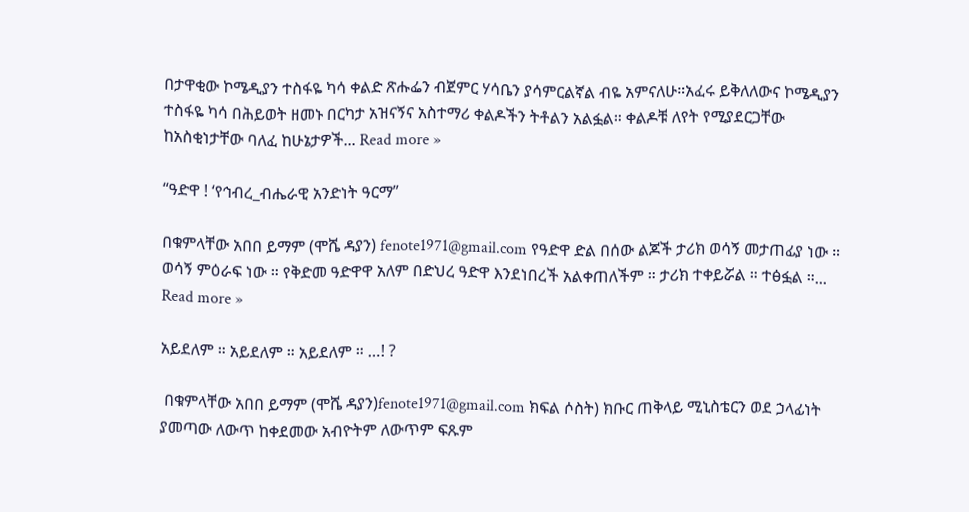በታዋቂው ኮሜዲያን ተስፋዬ ካሳ ቀልድ ጽሑፌን ብጀምር ሃሳቤን ያሳምርልኛል ብዬ አምናለሁ።አፈሩ ይቅለለውና ኮሜዲያን ተስፋዬ ካሳ በሕይወት ዘመኑ በርካታ አዝናኝና አስተማሪ ቀልዶችን ትቶልን አልፏል። ቀልዶቹ ለየት የሚያደርጋቸው ከአስቂነታቸው ባለፈ ከሁኔታዎች... Read more »

“ዓድዋ ! ‘የኅብረ_ብሔራዊ አንድነት ዓርማ”

በቁምላቸው አበበ ይማም (ሞሼ ዳያን) fenote1971@gmail.com የዓድዋ ድል በሰው ልጆች ታሪክ ወሳኝ መታጠፊያ ነው ። ወሳኝ ምዕራፍ ነው ። የቅድመ ዓድዋዋ አለም በድህረ ዓድዋ እንደነበረች አልቀጠለችም ። ታሪክ ተቀይሯል ። ተፅፏል ።... Read more »

አይደለም ። አይደለም ። አይደለም ። …! ?

 በቁምላቸው አበበ ይማም (ሞሼ ዳያን)fenote1971@gmail.com ክፍል ሶስት) ክቡር ጠቅላይ ሚኒስቴርን ወደ ኃላፊነት ያመጣው ለውጥ ከቀደመው አብዮትም ለውጥም ፍጹም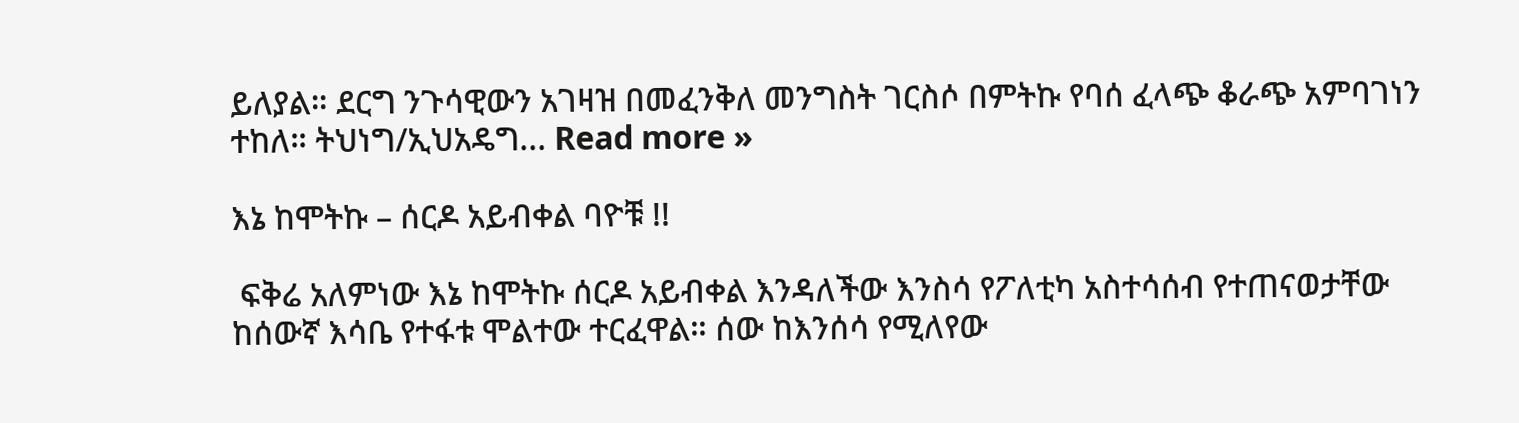ይለያል። ደርግ ንጉሳዊውን አገዛዝ በመፈንቅለ መንግስት ገርስሶ በምትኩ የባሰ ፈላጭ ቆራጭ አምባገነን ተከለ። ትህነግ/ኢህአዴግ... Read more »

እኔ ከሞትኩ – ሰርዶ አይብቀል ባዮቹ !!

 ፍቅሬ አለምነው እኔ ከሞትኩ ሰርዶ አይብቀል እንዳለችው እንስሳ የፖለቲካ አስተሳሰብ የተጠናወታቸው ከሰውኛ እሳቤ የተፋቱ ሞልተው ተርፈዋል። ሰው ከእንሰሳ የሚለየው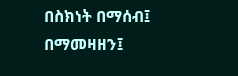በስክነት በማሰብ፤ በማመዛዘን፤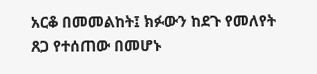አርቆ በመመልከት፤ ክፉውን ከደጉ የመለየት ጸጋ የተሰጠው በመሆኑ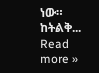ነው። ከትልቅ... Read more »